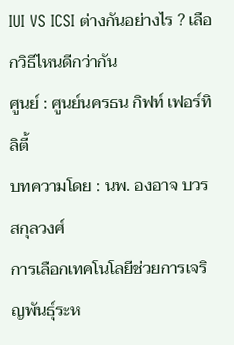IUI VS ICSI ต่างกันอย่างไร ? เลือกวิธีไหนดีกว่ากัน
ศูนย์ : ศูนย์นครธน กิฟท์ เฟอร์ทิลิตี้
บทความโดย : นพ. องอาจ บวรสกุลวงศ์
การเลือกเทคโนโลยีช่วยการเจริญพันธุ์ระห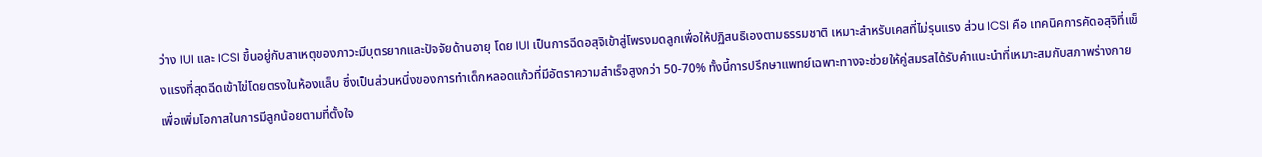ว่าง IUI และ ICSI ขึ้นอยู่กับสาเหตุของภาวะมีบุตรยากและปัจจัยด้านอายุ โดย IUI เป็นการฉีดอสุจิเข้าสู่โพรงมดลูกเพื่อให้ปฏิสนธิเองตามธรรมชาติ เหมาะสำหรับเคสที่ไม่รุนแรง ส่วน ICSI คือ เทคนิคการคัดอสุจิที่แข็งแรงที่สุดฉีดเข้าไข่โดยตรงในห้องแล็บ ซึ่งเป็นส่วนหนึ่งของการทำเด็กหลอดแก้วที่มีอัตราความสำเร็จสูงกว่า 50-70% ทั้งนี้การปรึกษาแพทย์เฉพาะทางจะช่วยให้คู่สมรสได้รับคำแนะนำที่เหมาะสมกับสภาพร่างกาย เพื่อเพิ่มโอกาสในการมีลูกน้อยตามที่ตั้งใจ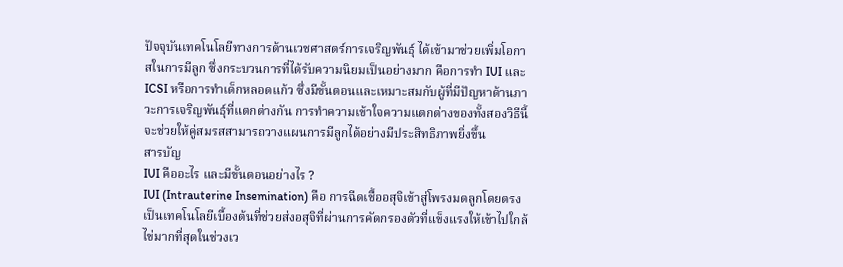ปัจจุบันเทคโนโลยีทางการด้านเวชศาสตร์การเจริญพันธุ์ ได้เข้ามาช่วยเพิ่มโอกาสในการมีลูก ซึ่งกระบวนการที่ได้รับความนิยมเป็นอย่างมาก คือการทำ IUI และ ICSI หรือการทำเด็กหลอดแก้ว ซึ่งมีขั้นตอนและเหมาะสมกับผู้ที่มีปัญหาด้านภาวะการเจริญพันธุ์ที่แตกต่างกัน การทำความเข้าใจความแตกต่างของทั้งสองวิธีนี้ จะช่วยให้คู่สมรสสามารถวางแผนการมีลูกได้อย่างมีประสิทธิภาพยิ่งขึ้น
สารบัญ
IUI คืออะไร และมีขั้นตอนอย่างไร ?
IUI (Intrauterine Insemination) คือ การฉีดเชื้ออสุจิเข้าสู่โพรงมดลูกโดยตรง เป็นเทคโนโลยีเบื้องต้นที่ช่วยส่งอสุจิที่ผ่านการคัดกรองตัวที่แข็งแรงให้เข้าไปใกล้ไข่มากที่สุดในช่วงเว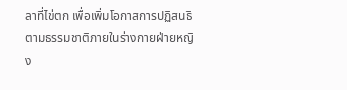ลาที่ไข่ตก เพื่อเพิ่มโอกาสการปฏิสนธิตามธรรมชาติภายในร่างกายฝ่ายหญิง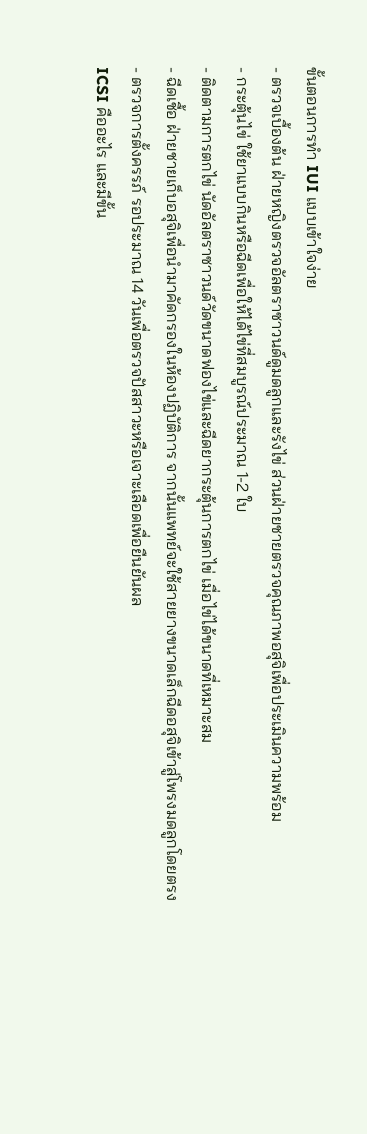ขั้นตอนการทำ IUI แบบเข้าใจง่าย
- ตรวจเบื้องต้น ฝ่ายหญิงตรวจอัลตราซาวนด์ดูมดลูกและรังไข่ ส่วนฝ่ายชายตรวจคุณภาพอสุจิเพื่อประเมินความพร้อม
- กระตุ้นไข่ ใช้ยาแบบกินหรือฉีดเพื่อให้ได้ไข่ที่สมบูรณ์ประมาณ 1-2 ใบ
- ติดตามการตกไข่ นัดอัลตราซาวนด์วัดขนาดฟองไข่และฉีดยากระตุ้นการตกไข่ เมื่อไข่ได้ขนาดที่เหมาะสม
- ฉีดเชื้อ ฝ่ายชายเก็บอสุจิเพื่อนำมาคัดกรองในห้องปฏิบัติการ จากนั้นแพทย์จะใช้สายยางขนาดเล็กฉีดอสุจิเข้าสู่โพรงมดลูกโดยตรง
- ตรวจการตั้งครรภ์ รอประมาณ 14 วันเพื่อตรวจปัสสาวะหรือเจาะเลือดเพื่อยืนยันผล
ICSI คืออะไร และมีขั้น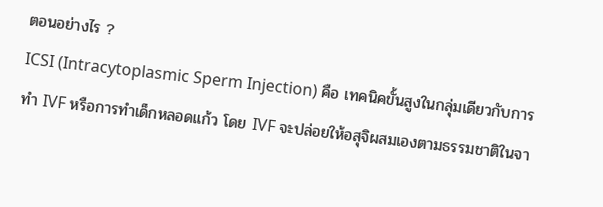ตอนอย่างไร ?
ICSI (Intracytoplasmic Sperm Injection) คือ เทคนิคขั้นสูงในกลุ่มเดียวกับการทำ IVF หรือการทำเด็กหลอดแก้ว โดย IVF จะปล่อยให้อสุจิผสมเองตามธรรมชาติในจา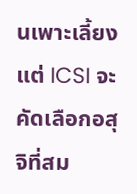นเพาะเลี้ยง แต่ ICSI จะคัดเลือกอสุจิที่สม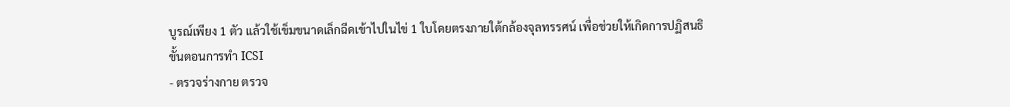บูรณ์เพียง 1 ตัว แล้วใช้เข็มขนาดเล็กฉีดเข้าไปในไข่ 1 ใบโดยตรงภายใต้กล้องจุลทรรศน์ เพื่อช่วยให้เกิดการปฏิสนธิ
ขั้นตอนการทำ ICSI
- ตรวจร่างกาย ตรวจ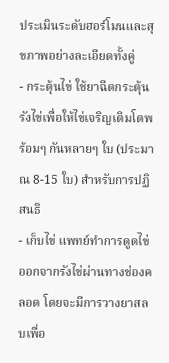ประเมินระดับฮอร์โมนและสุขภาพอย่างละเอียดทั้งคู่
- กระตุ้นไข่ ใช้ยาฉีดกระตุ้นรังไข่เพื่อให้ไข่เจริญเติมโตพร้อมๆ กันหลายๆ ใบ (ประมาณ 8-15 ใบ) สำหรับการปฏิสนธิ
- เก็บไข่ แพทย์ทำการดูดไข่ออกจากรังไข่ผ่านทางช่องคลอด โดยจะมีการวางยาสลบเพื่อ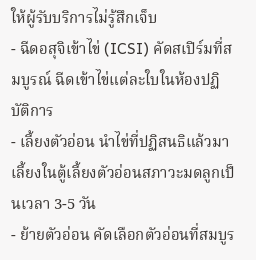ให้ผู้รับบริการไม่รู้สึกเจ็บ
- ฉีดอสุจิเข้าไข่ (ICSI) คัดสเปิร์มที่สมบูรณ์ ฉีดเข้าไข่แต่ละใบในห้องปฏิบัติการ
- เลี้ยงตัวอ่อน นำไข่ที่ปฏิสนธิแล้วมาเลี้ยงในตู้เลี้ยงตัวอ่อนสภาวะมดลูกเป็นเวลา 3-5 วัน
- ย้ายตัวอ่อน คัดเลือกตัวอ่อนที่สมบูร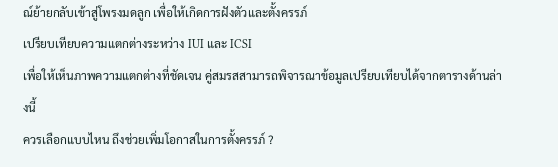ณ์ย้ายกลับเข้าสู่โพรงมดลูก เพื่อให้เกิดการฝังตัวและตั้งครรภ์
เปรียบเทียบความแตกต่างระหว่าง IUI และ ICSI
เพื่อให้เห็นภาพความแตกต่างที่ชัดเจน คู่สมรสสามารถพิจารณาข้อมูลเปรียบเทียบได้จากตารางด้านล่างนี้
ควรเลือกแบบไหน ถึงช่วยเพิ่มโอกาสในการตั้งครรภ์ ?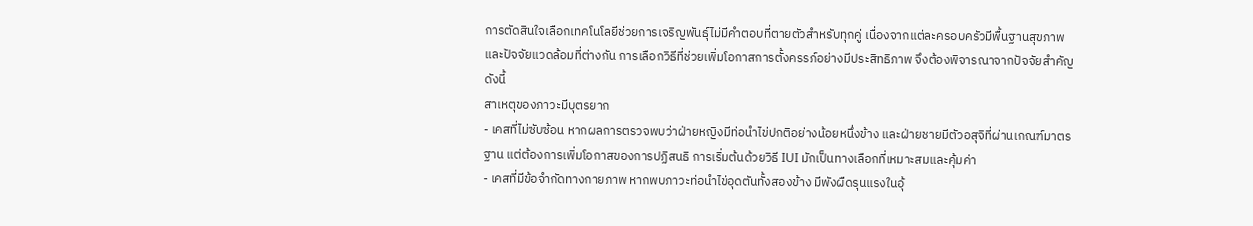การตัดสินใจเลือกเทคโนโลยีช่วยการเจริญพันธุ์ไม่มีคำตอบที่ตายตัวสำหรับทุกคู่ เนื่องจากแต่ละครอบครัวมีพื้นฐานสุขภาพและปัจจัยแวดล้อมที่ต่างกัน การเลือกวิธีที่ช่วยเพิ่มโอกาสการตั้งครรภ์อย่างมีประสิทธิภาพ จึงต้องพิจารณาจากปัจจัยสำคัญดังนี้
สาเหตุของภาวะมีบุตรยาก
- เคสที่ไม่ซับซ้อน หากผลการตรวจพบว่าฝ่ายหญิงมีท่อนำไข่ปกติอย่างน้อยหนึ่งข้าง และฝ่ายชายมีตัวอสุจิที่ผ่านเกณฑ์มาตรฐาน แต่ต้องการเพิ่มโอกาสของการปฏิสนธิ การเริ่มต้นด้วยวิธี IUI มักเป็นทางเลือกที่เหมาะสมและคุ้มค่า
- เคสที่มีข้อจำกัดทางกายภาพ หากพบภาวะท่อนำไข่อุดตันทั้งสองข้าง มีพังผืดรุนแรงในอุ้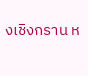งเชิงกราน ห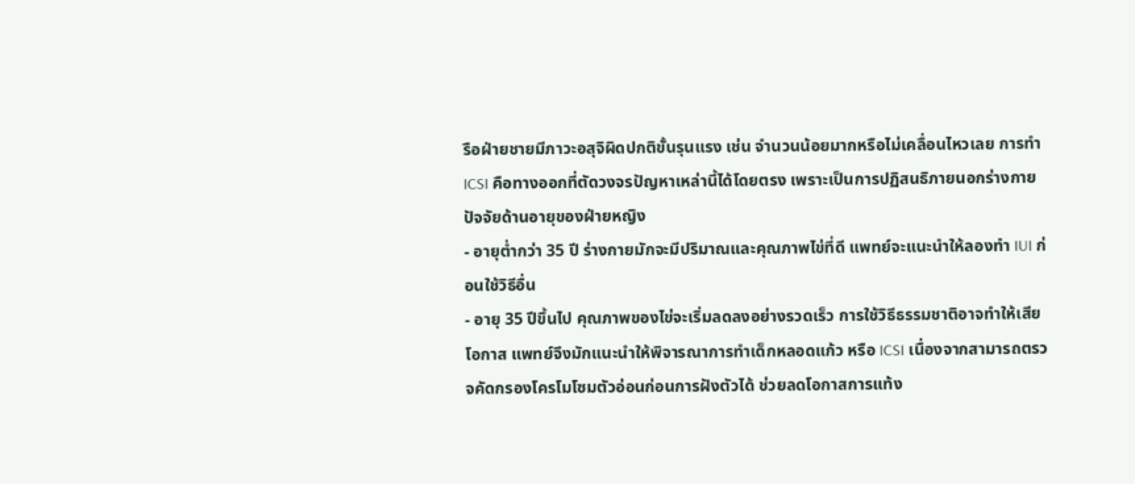รือฝ่ายชายมีภาวะอสุจิผิดปกติขั้นรุนแรง เช่น จำนวนน้อยมากหรือไม่เคลื่อนไหวเลย การทำ ICSI คือทางออกที่ตัดวงจรปัญหาเหล่านี้ได้โดยตรง เพราะเป็นการปฏิสนธิภายนอกร่างกาย
ปัจจัยด้านอายุของฝ่ายหญิง
- อายุต่ำกว่า 35 ปี ร่างกายมักจะมีปริมาณและคุณภาพไข่ที่ดี แพทย์จะแนะนำให้ลองทำ IUI ก่อนใช้วิธีอื่น
- อายุ 35 ปีขึ้นไป คุณภาพของไข่จะเริ่มลดลงอย่างรวดเร็ว การใช้วิธีธรรมชาติอาจทำให้เสียโอกาส แพทย์จึงมักแนะนำให้พิจารณาการทำเด็กหลอดแก้ว หรือ ICSI เนื่องจากสามารถตรวจคัดกรองโครโมโซมตัวอ่อนก่อนการฝังตัวได้ ช่วยลดโอกาสการแท้ง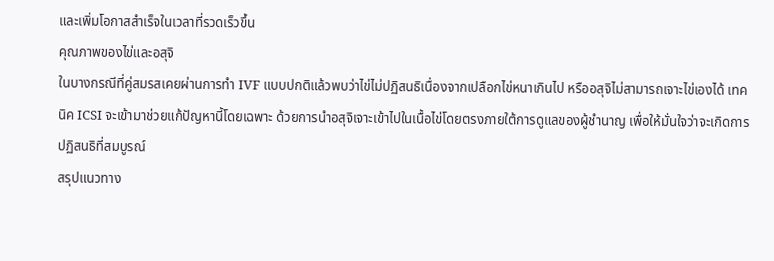และเพิ่มโอกาสสำเร็จในเวลาที่รวดเร็วขึ้น
คุณภาพของไข่และอสุจิ
ในบางกรณีที่คู่สมรสเคยผ่านการทำ IVF แบบปกติแล้วพบว่าไข่ไม่ปฏิสนธิเนื่องจากเปลือกไข่หนาเกินไป หรืออสุจิไม่สามารถเจาะไข่เองได้ เทคนิค ICSI จะเข้ามาช่วยแก้ปัญหานี้โดยเฉพาะ ด้วยการนำอสุจิเจาะเข้าไปในเนื้อไข่โดยตรงภายใต้การดูแลของผู้ชำนาญ เพื่อให้มั่นใจว่าจะเกิดการปฏิสนธิที่สมบูรณ์
สรุปแนวทาง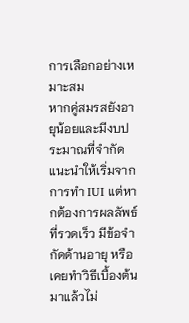การเลือกอย่างเหมาะสม
หากคู่สมรสยังอายุน้อยและมีงบประมาณที่จำกัด แนะนำให้เริ่มจากการทำ IUI แต่หากต้องการผลลัพธ์ที่รวดเร็ว มีข้อจำกัดด้านอายุ หรือเคยทำวิธีเบื้องต้นมาแล้วไม่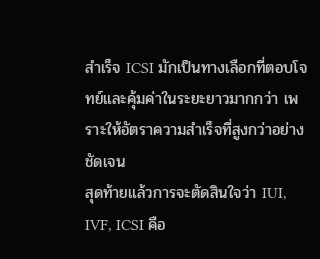สำเร็จ ICSI มักเป็นทางเลือกที่ตอบโจทย์และคุ้มค่าในระยะยาวมากกว่า เพราะให้อัตราความสำเร็จที่สูงกว่าอย่างชัดเจน
สุดท้ายแล้วการจะตัดสินใจว่า IUI, IVF, ICSI คือ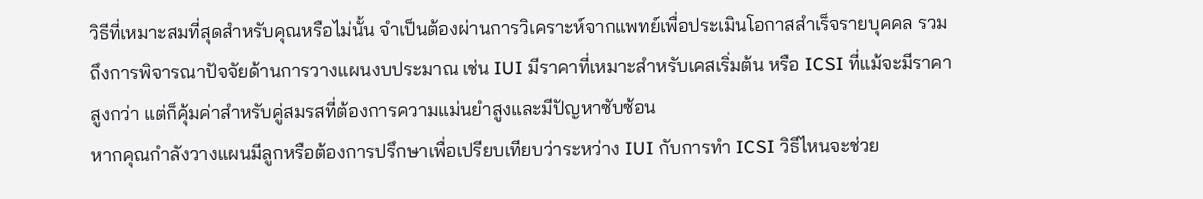วิธีที่เหมาะสมที่สุดสำหรับคุณหรือไม่นั้น จำเป็นต้องผ่านการวิเคราะห์จากแพทย์เพื่อประเมินโอกาสสำเร็จรายบุคคล รวมถึงการพิจารณาปัจจัยด้านการวางแผนงบประมาณ เช่น IUI มีราคาที่เหมาะสำหรับเคสเริ่มต้น หรือ ICSI ที่แม้จะมีราคาสูงกว่า แต่ก็คุ้มค่าสำหรับคู่สมรสที่ต้องการความแม่นยำสูงและมีปัญหาซับซ้อน
หากคุณกำลังวางแผนมีลูกหรือต้องการปรึกษาเพื่อเปรียบเทียบว่าระหว่าง IUI กับการทำ ICSI วิธีไหนจะช่วย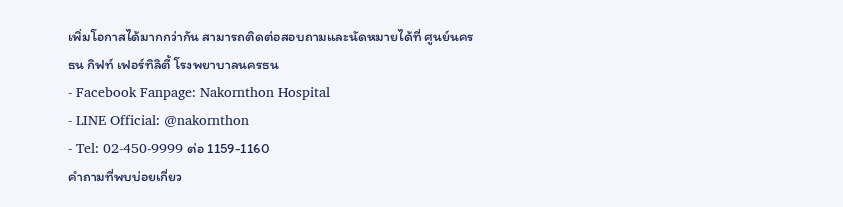เพิ่มโอกาสได้มากกว่ากัน สามารถติดต่อสอบถามและนัดหมายได้ที่ ศูนย์นครธน กิฟท์ เฟอร์ทิลิตี้ โรงพยาบาลนครธน
- Facebook Fanpage: Nakornthon Hospital
- LINE Official: @nakornthon
- Tel: 02-450-9999 ต่อ 1159-1160
คำถามที่พบบ่อยเกี่ยว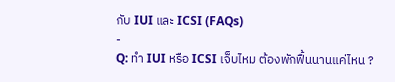กับ IUI และ ICSI (FAQs)
-
Q: ทำ IUI หรือ ICSI เจ็บไหม ต้องพักฟื้นนานแค่ไหน ?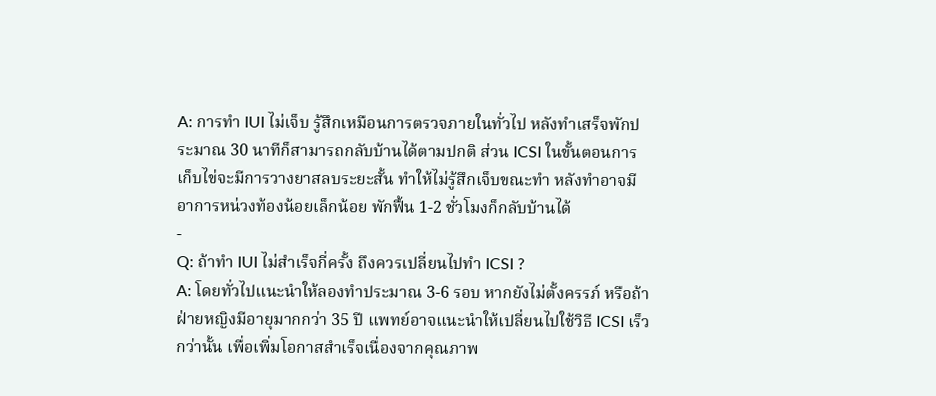A: การทำ IUI ไม่เจ็บ รู้สึกเหมือนการตรวจภายในทั่วไป หลังทำเสร็จพักประมาณ 30 นาทีก็สามารถกลับบ้านได้ตามปกติ ส่วน ICSI ในขั้นตอนการเก็บไข่จะมีการวางยาสลบระยะสั้น ทำให้ไม่รู้สึกเจ็บขณะทำ หลังทำอาจมีอาการหน่วงท้องน้อยเล็กน้อย พักฟื้น 1-2 ชั่วโมงก็กลับบ้านได้
-
Q: ถ้าทำ IUI ไม่สำเร็จกี่ครั้ง ถึงควรเปลี่ยนไปทำ ICSI ?
A: โดยทั่วไปแนะนำให้ลองทำประมาณ 3-6 รอบ หากยังไม่ตั้งครรภ์ หรือถ้าฝ่ายหญิงมีอายุมากกว่า 35 ปี แพทย์อาจแนะนำให้เปลี่ยนไปใช้วิธี ICSI เร็วกว่านั้น เพื่อเพิ่มโอกาสสำเร็จเนื่องจากคุณภาพ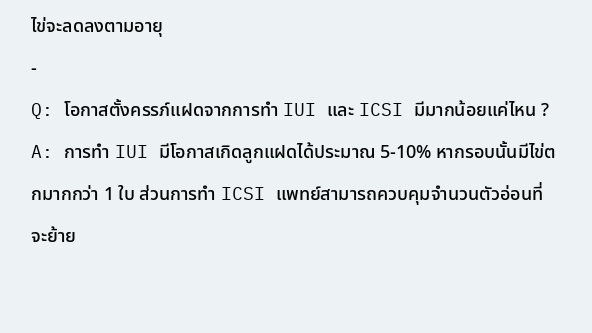ไข่จะลดลงตามอายุ
-
Q: โอกาสตั้งครรภ์แฝดจากการทำ IUI และ ICSI มีมากน้อยแค่ไหน ?
A: การทำ IUI มีโอกาสเกิดลูกแฝดได้ประมาณ 5-10% หากรอบนั้นมีไข่ตกมากกว่า 1 ใบ ส่วนการทำ ICSI แพทย์สามารถควบคุมจำนวนตัวอ่อนที่จะย้าย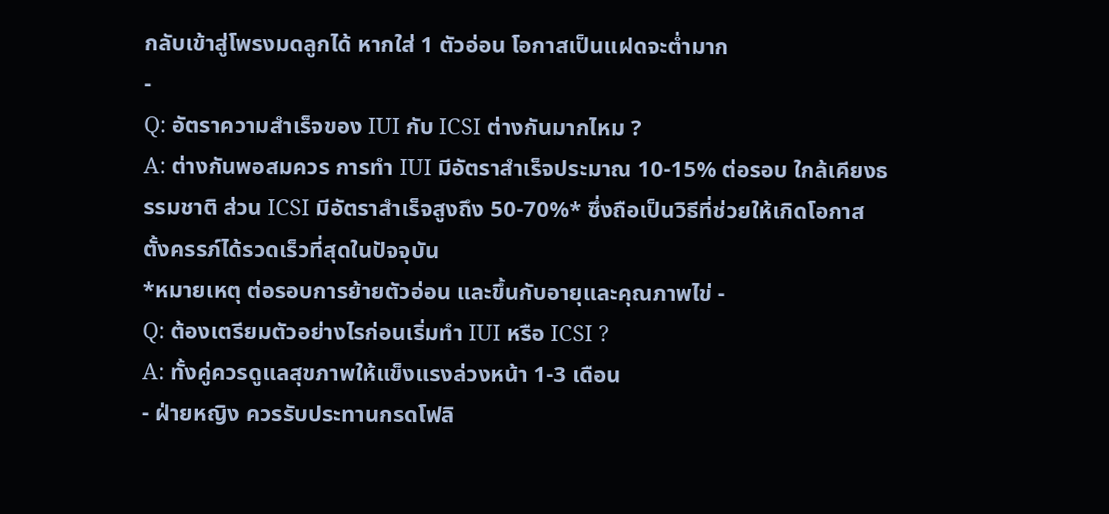กลับเข้าสู่โพรงมดลูกได้ หากใส่ 1 ตัวอ่อน โอกาสเป็นแฝดจะต่ำมาก
-
Q: อัตราความสำเร็จของ IUI กับ ICSI ต่างกันมากไหม ?
A: ต่างกันพอสมควร การทำ IUI มีอัตราสำเร็จประมาณ 10-15% ต่อรอบ ใกล้เคียงธรรมชาติ ส่วน ICSI มีอัตราสำเร็จสูงถึง 50-70%* ซึ่งถือเป็นวิธีที่ช่วยให้เกิดโอกาสตั้งครรภ์ได้รวดเร็วที่สุดในปัจจุบัน
*หมายเหตุ ต่อรอบการย้ายตัวอ่อน และขึ้นกับอายุและคุณภาพไข่ -
Q: ต้องเตรียมตัวอย่างไรก่อนเริ่มทำ IUI หรือ ICSI ?
A: ทั้งคู่ควรดูแลสุขภาพให้แข็งแรงล่วงหน้า 1-3 เดือน
- ฝ่ายหญิง ควรรับประทานกรดโฟลิ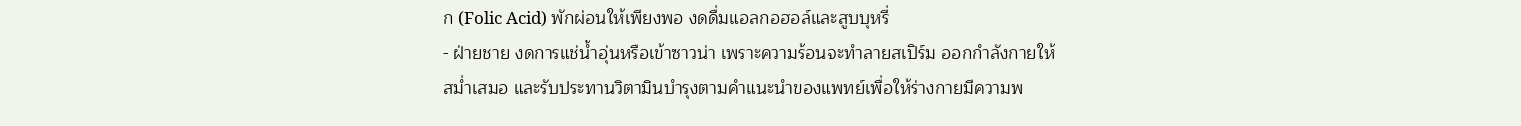ก (Folic Acid) พักผ่อนให้เพียงพอ งดดื่มแอลกอฮอล์และสูบบุหรี่
- ฝ่ายชาย งดการแช่น้ำอุ่นหรือเข้าซาวน่า เพราะความร้อนจะทำลายสเปิร์ม ออกกำลังกายให้สม่ำเสมอ และรับประทานวิตามินบำรุงตามคำแนะนำของแพทย์เพื่อให้ร่างกายมีความพ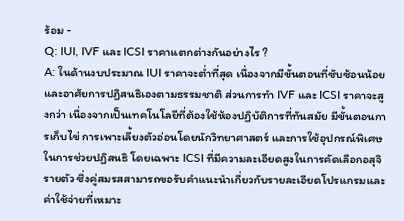ร้อม -
Q: IUI, IVF และ ICSI ราคาแตกต่างกันอย่างไร ?
A: ในด้านงบประมาณ IUI ราคาจะต่ำที่สุด เนื่องจากมีขั้นตอนที่ซับซ้อนน้อยและอาศัยการปฏิสนธิเองตามธรรมชาติ ส่วนการทำ IVF และ ICSI ราคาจะสูงกว่า เนื่องจากเป็นเทคโนโลยีที่ต้องใช้ห้องปฏิบัติการที่ทันสมัย มีขั้นตอนการเก็บไข่ การเพาะเลี้ยงตัวอ่อนโดยนักวิทยาศาสตร์ และการใช้อุปกรณ์พิเศษในการช่วยปฏิสนธิ โดยเฉพาะ ICSI ที่มีความละเอียดสูงในการคัดเลือกอสุจิรายตัว ซึ่งคู่สมรสสามารถขอรับคำแนะนำเกี่ยวกับรายละเอียดโปรแกรมและค่าใช้จ่ายที่เหมาะ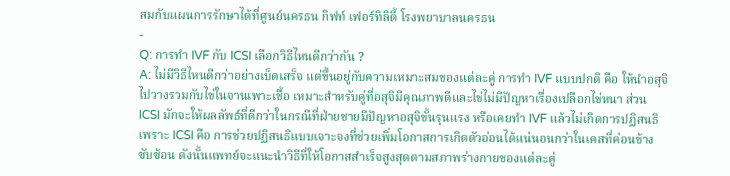สมกับแผนการรักษาได้ที่ศูนย์นครธน กิฟท์ เฟอร์ทิลิตี้ โรงพยาบาลนครธน
-
Q: การทำ IVF กับ ICSI เลือกวิธีไหนดีกว่ากัน ?
A: ไม่มีวิธีไหนดีกว่าอย่างเบ็ดเสร็จ แต่ขึ้นอยู่กับความเหมาะสมของแต่ละคู่ การทำ IVF แบบปกติ คือ ให้นำอสุจิไปวางรวมกับไข่ในจานเพาะเชื้อ เหมาะสำหรับคู่ที่อสุจิมีคุณภาพดีและไข่ไม่มีปัญหาเรื่องเปลือกไข่หนา ส่วน ICSI มักจะให้ผลลัพธ์ที่ดีกว่าในกรณีที่ฝ่ายชายมีปัญหาอสุจิขั้นรุนแรง หรือเคยทำ IVF แล้วไม่เกิดการปฏิสนธิ เพราะ ICSI คือ การช่วยปฏิสนธิแบบเจาะจงที่ช่วยเพิ่มโอกาสการเกิดตัวอ่อนได้แน่นอนกว่าในเคสที่ค่อนข้างซับซ้อน ดังนั้นแพทย์จะแนะนำวิธีที่ให้โอกาสสำเร็จสูงสุดตามสภาพร่างกายของแต่ละคู่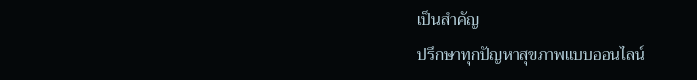เป็นสำคัญ
ปรึกษาทุกปัญหาสุขภาพแบบออนไลน์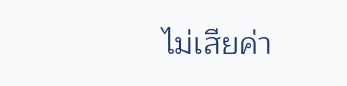ไม่เสียค่า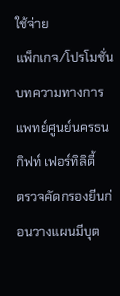ใช้จ่าย
แพ็กเกจ/โปรโมชั่น
บทความทางการแพทย์ศูนย์นครธน กิฟท์ เฟอร์ทิลิตี้
ตรวจคัดกรองยีนก่อนวางแผนมีบุต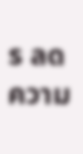ร ลดความ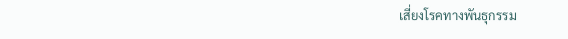เสี่ยงโรคทางพันธุกรรม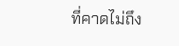ที่คาดไม่ถึง